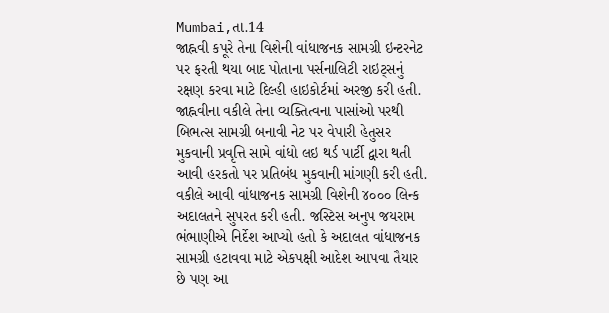Mumbai,તા.14
જાહ્નવી કપૂરે તેના વિશેની વાંધાજનક સામગ્રી ઇન્ટરનેટ પર ફરતી થયા બાદ પોતાના પર્સનાલિટી રાઇટ્સનું રક્ષણ કરવા માટે દિલ્હી હાઇકોર્ટમાં અરજી કરી હતી.
જાહ્નવીના વકીલે તેના વ્યક્તિત્વના પાસાંઓ પરથી બિભત્સ સામગ્રી બનાવી નેટ પર વેપારી હેતુસર મુકવાની પ્રવૃત્તિ સામે વાંધો લઇ થર્ડ પાર્ટી દ્વારા થતી આવી હરકતો પર પ્રતિબંધ મુકવાની માંગણી કરી હતી. વકીલે આવી વાંધાજનક સામગ્રી વિશેની ૪૦૦૦ લિન્ક અદાલતને સુપરત કરી હતી. જસ્ટિસ અનુપ જયરામ ભંભાણીએ નિર્દેશ આપ્યો હતો કે અદાલત વાંધાજનક સામગ્રી હટાવવા માટે એકપક્ષી આદેશ આપવા તૈયાર છે પણ આ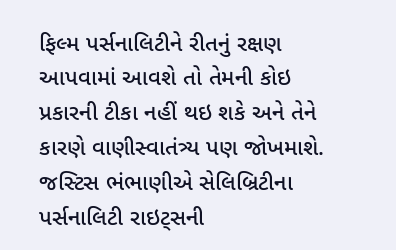ફિલ્મ પર્સનાલિટીને રીતનું રક્ષણ આપવામાં આવશે તો તેમની કોઇ પ્રકારની ટીકા નહીં થઇ શકે અને તેને કારણે વાણીસ્વાતંત્ર્ય પણ જોખમાશે.
જસ્ટિસ ભંભાણીએ સેલિબ્રિટીના પર્સનાલિટી રાઇટ્સની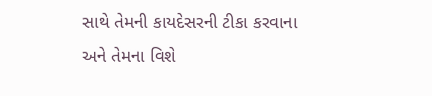સાથે તેમની કાયદેસરની ટીકા કરવાના અને તેમના વિશે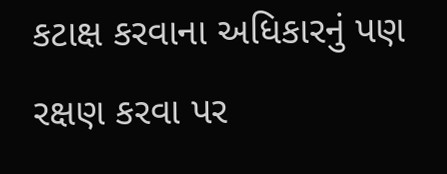કટાક્ષ કરવાના અધિકારનું પણ રક્ષણ કરવા પર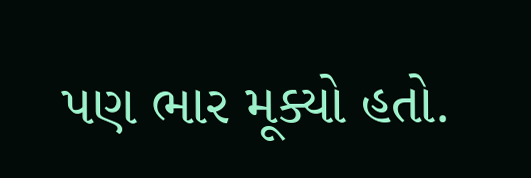પણ ભાર મૂક્યો હતો.